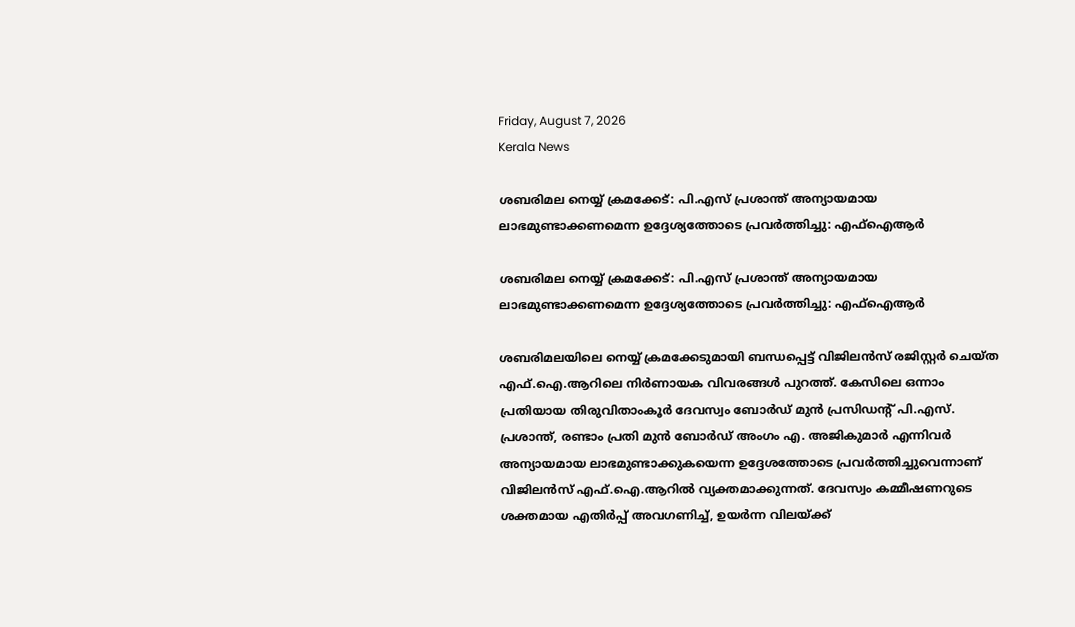Friday, August 7, 2026
Kerala News

ശബരിമല നെയ്യ് ക്രമക്കേട്: പി.എസ് പ്രശാന്ത് അന്യായമായ ലാഭമുണ്ടാക്കണമെന്ന ഉദ്ദേശ്യത്തോടെ പ്രവര്‍ത്തിച്ചു: എഫ്‌ഐആര്‍

ശബരിമല നെയ്യ് ക്രമക്കേട്: പി.എസ് പ്രശാന്ത് അന്യായമായ ലാഭമുണ്ടാക്കണമെന്ന ഉദ്ദേശ്യത്തോടെ പ്രവര്‍ത്തിച്ചു: എഫ്‌ഐആര്‍

ശബരിമലയിലെ നെയ്യ് ക്രമക്കേടുമായി ബന്ധപ്പെട്ട് വിജിലന്‍സ് രജിസ്റ്റര്‍ ചെയ്ത എഫ്.ഐ.ആറിലെ നിര്‍ണായക വിവരങ്ങള്‍ പുറത്ത്. കേസിലെ ഒന്നാം പ്രതിയായ തിരുവിതാംകൂര്‍ ദേവസ്വം ബോര്‍ഡ് മുന്‍ പ്രസിഡന്റ് പി.എസ്. പ്രശാന്ത്, രണ്ടാം പ്രതി മുന്‍ ബോര്‍ഡ് അംഗം എ. അജികുമാര്‍ എന്നിവര്‍ അന്യായമായ ലാഭമുണ്ടാക്കുകയെന്ന ഉദ്ദേശത്തോടെ പ്രവര്‍ത്തിച്ചുവെന്നാണ് വിജിലന്‍സ് എഫ്.ഐ.ആറില്‍ വ്യക്തമാക്കുന്നത്. ദേവസ്വം കമ്മീഷണറുടെ ശക്തമായ എതിര്‍പ്പ് അവഗണിച്ച്, ഉയര്‍ന്ന വിലയ്ക്ക്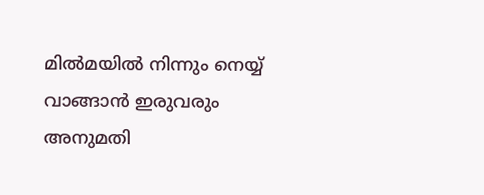മില്‍മയില്‍ നിന്നും നെയ്യ് വാങ്ങാന്‍ ഇരുവരും അനുമതി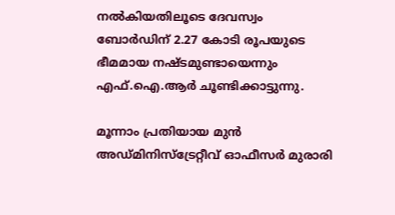നല്‍കിയതിലൂടെ ദേവസ്വം ബോര്‍ഡിന് 2.27 കോടി രൂപയുടെ ഭീമമായ നഷ്ടമുണ്ടായെന്നും എഫ്.ഐ.ആര്‍ ചൂണ്ടിക്കാട്ടുന്നു.

മൂന്നാം പ്രതിയായ മുന്‍ അഡ്മിനിസ്‌ട്രേറ്റീവ് ഓഫീസര്‍ മുരാരി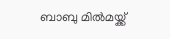ബാബു മില്‍മയ്ക്ക്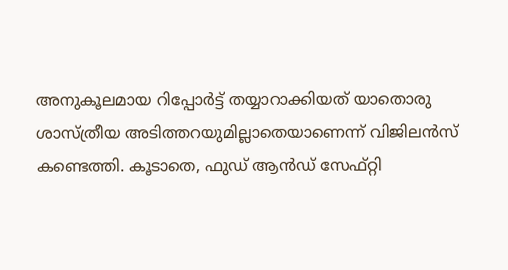അനുകൂലമായ റിപ്പോര്‍ട്ട് തയ്യാറാക്കിയത് യാതൊരു ശാസ്ത്രീയ അടിത്തറയുമില്ലാതെയാണെന്ന് വിജിലന്‍സ് കണ്ടെത്തി. കൂടാതെ, ഫുഡ് ആന്‍ഡ് സേഫ്റ്റി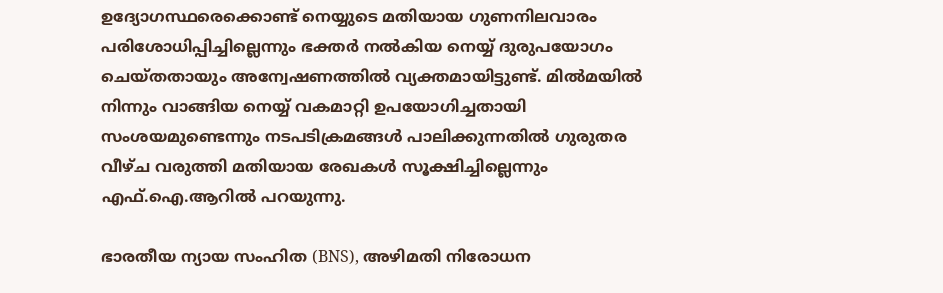ഉദ്യോഗസ്ഥരെക്കൊണ്ട് നെയ്യുടെ മതിയായ ഗുണനിലവാരം പരിശോധിപ്പിച്ചില്ലെന്നും ഭക്തര്‍ നല്‍കിയ നെയ്യ് ദുരുപയോഗം ചെയ്തതായും അന്വേഷണത്തില്‍ വ്യക്തമായിട്ടുണ്ട്. മില്‍മയില്‍ നിന്നും വാങ്ങിയ നെയ്യ് വകമാറ്റി ഉപയോഗിച്ചതായി സംശയമുണ്ടെന്നും നടപടിക്രമങ്ങള്‍ പാലിക്കുന്നതില്‍ ഗുരുതര വീഴ്ച വരുത്തി മതിയായ രേഖകള്‍ സൂക്ഷിച്ചില്ലെന്നും എഫ്.ഐ.ആറില്‍ പറയുന്നു.

ഭാരതീയ ന്യായ സംഹിത (BNS), അഴിമതി നിരോധന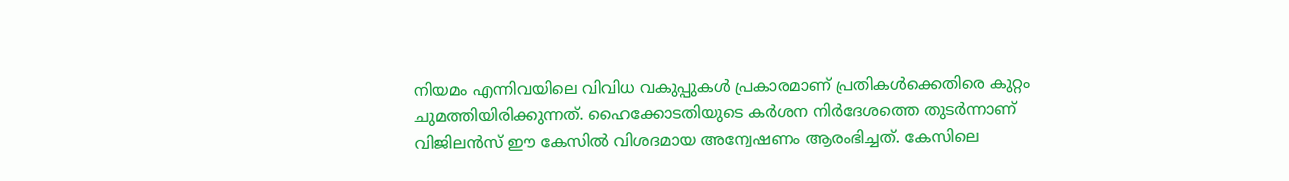നിയമം എന്നിവയിലെ വിവിധ വകുപ്പുകള്‍ പ്രകാരമാണ് പ്രതികള്‍ക്കെതിരെ കുറ്റം ചുമത്തിയിരിക്കുന്നത്. ഹൈക്കോടതിയുടെ കര്‍ശന നിര്‍ദേശത്തെ തുടര്‍ന്നാണ് വിജിലന്‍സ് ഈ കേസില്‍ വിശദമായ അന്വേഷണം ആരംഭിച്ചത്. കേസിലെ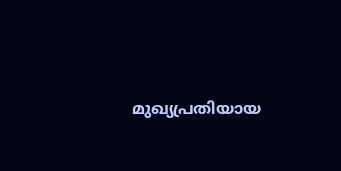മുഖ്യപ്രതിയായ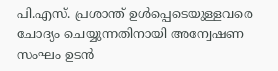പി.എസ്. പ്രശാന്ത് ഉള്‍പ്പെടെയുള്ളവരെ ചോദ്യം ചെയ്യുന്നതിനായി അന്വേഷണ സംഘം ഉടന്‍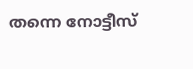തന്നെ നോട്ടീസ്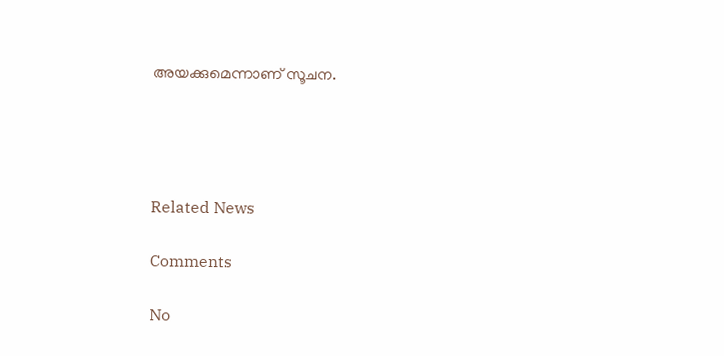അയക്കുമെന്നാണ് സൂചന.




Related News

Comments

No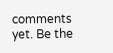comments yet. Be the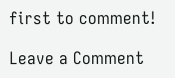first to comment!

Leave a Comment